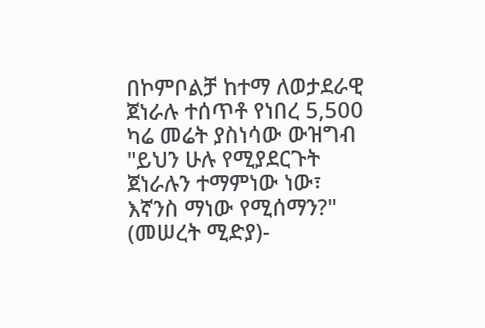በኮምቦልቻ ከተማ ለወታደራዊ ጀነራሉ ተሰጥቶ የነበረ 5,500 ካሬ መሬት ያስነሳው ውዝግብ
"ይህን ሁሉ የሚያደርጉት ጀነራሉን ተማምነው ነው፣ እኛንስ ማነው የሚሰማን?"
(መሠረት ሚድያ)-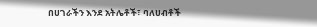በሀገራችን እንደ አትሌቶች፣ ባለሀብቶች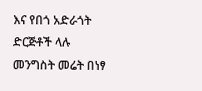እና የበጎ አድራጎት ድርጅቶች ላሉ መንግስት መሬት በነፃ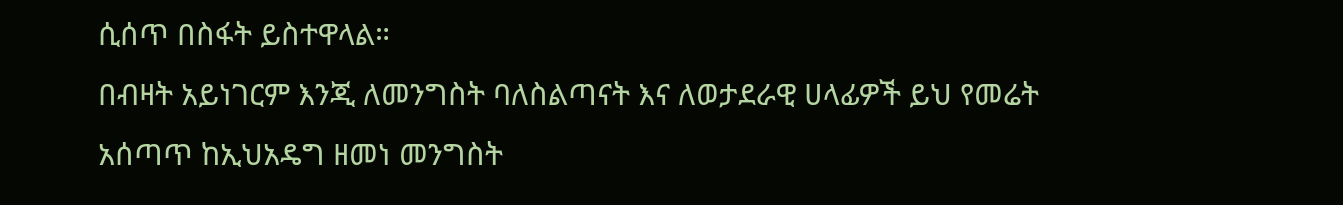ሲሰጥ በስፋት ይስተዋላል።
በብዛት አይነገርም እንጂ ለመንግስት ባለስልጣናት እና ለወታደራዊ ሀላፊዎች ይህ የመሬት አሰጣጥ ከኢህአዴግ ዘመነ መንግስት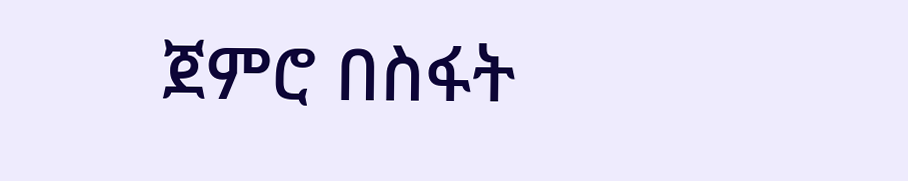ጀምሮ በስፋት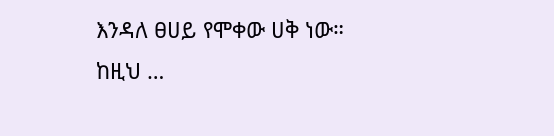እንዳለ ፀሀይ የሞቀው ሀቅ ነው።
ከዚህ …